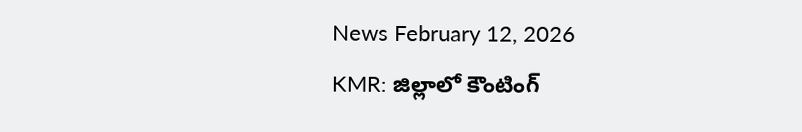News February 12, 2026
KMR: జిల్లాలో కౌంటింగ్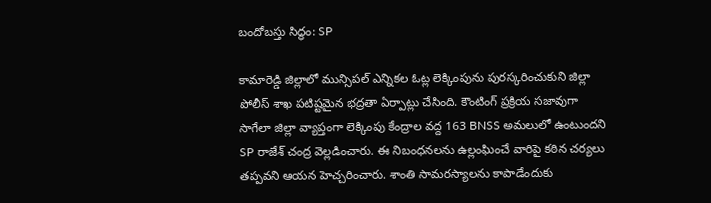బందోబస్తు సిద్ధం: SP

కామారెడ్డి జిల్లాలో మున్సిపల్ ఎన్నికల ఓట్ల లెక్కింపును పురస్కరించుకుని జిల్లా పోలీస్ శాఖ పటిష్టమైన భద్రతా ఏర్పాట్లు చేసింది. కౌంటింగ్ ప్రక్రియ సజావుగా సాగేలా జిల్లా వ్యాప్తంగా లెక్కింపు కేంద్రాల వద్ద 163 BNSS అమలులో ఉంటుందని SP రాజేశ్ చంద్ర వెల్లడించారు. ఈ నిబంధనలను ఉల్లంఘించే వారిపై కఠిన చర్యలు తప్పవని ఆయన హెచ్చరించారు. శాంతి సామరస్యాలను కాపాడేందుకు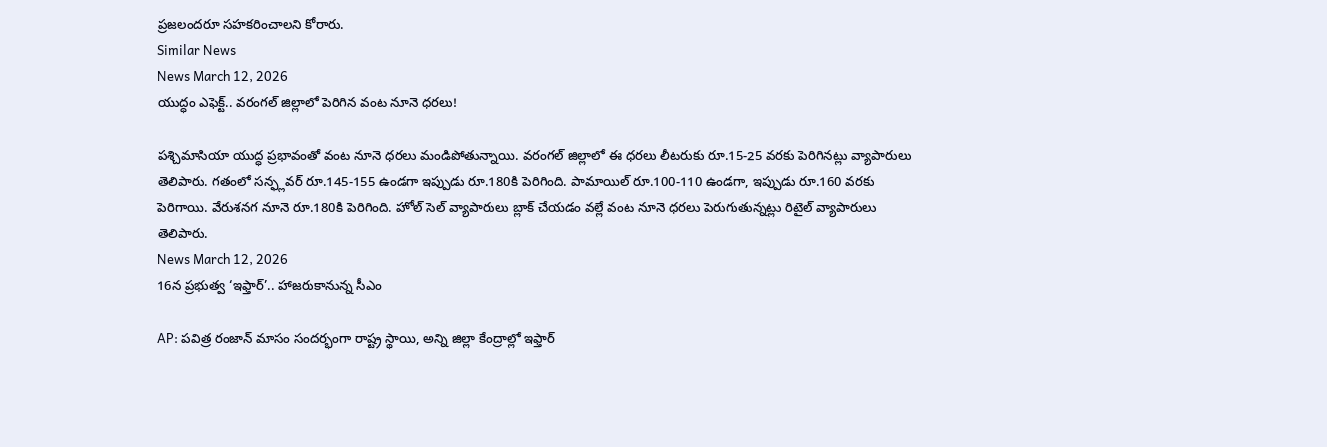ప్రజలందరూ సహకరించాలని కోరారు.
Similar News
News March 12, 2026
యుద్ధం ఎఫెక్ట్.. వరంగల్ జిల్లాలో పెరిగిన వంట నూనె ధరలు!

పశ్చిమాసియా యుద్ధ ప్రభావంతో వంట నూనె ధరలు మండిపోతున్నాయి. వరంగల్ జిల్లాలో ఈ ధరలు లీటరుకు రూ.15-25 వరకు పెరిగినట్లు వ్యాపారులు తెలిపారు. గతంలో సన్ఫ్లవర్ రూ.145-155 ఉండగా ఇప్పుడు రూ.180కి పెరిగింది. పామాయిల్ రూ.100-110 ఉండగా, ఇప్పుడు రూ.160 వరకు పెరిగాయి. వేరుశనగ నూనె రూ.180కి పెరిగింది. హోల్ సెల్ వ్యాపారులు బ్లాక్ చేయడం వల్లే వంట నూనె ధరలు పెరుగుతున్నట్లు రిటైల్ వ్యాపారులు తెలిపారు.
News March 12, 2026
16న ప్రభుత్వ ‘ఇఫ్తార్’.. హాజరుకానున్న సీఎం

AP: పవిత్ర రంజాన్ మాసం సందర్భంగా రాష్ట్ర స్థాయి, అన్ని జిల్లా కేంద్రాల్లో ఇఫ్తార్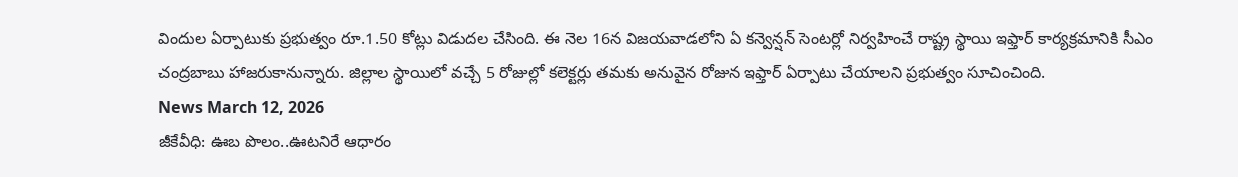విందుల ఏర్పాటుకు ప్రభుత్వం రూ.1.50 కోట్లు విడుదల చేసింది. ఈ నెల 16న విజయవాడలోని ఏ కన్వెన్షన్ సెంటర్లో నిర్వహించే రాష్ట్ర స్థాయి ఇఫ్తార్ కార్యక్రమానికి సీఎం చంద్రబాబు హాజరుకానున్నారు. జిల్లాల స్థాయిలో వచ్చే 5 రోజుల్లో కలెక్టర్లు తమకు అనువైన రోజున ఇఫ్తార్ ఏర్పాటు చేయాలని ప్రభుత్వం సూచించింది.
News March 12, 2026
జీకేవీధి: ఊబ పొలం..ఊటనిరే ఆధారం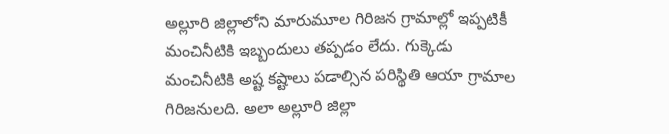అల్లూరి జిల్లాలోని మారుమూల గిరిజన గ్రామాల్లో ఇప్పటికీ మంచినీటికి ఇబ్బందులు తప్పడం లేదు. గుక్కెడు మంచినీటికి అష్ట కష్టాలు పడాల్సిన పరిస్థితి ఆయా గ్రామాల గిరిజనులది. అలా అల్లూరి జిల్లా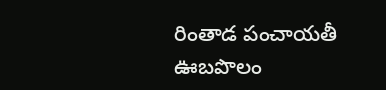రింతాడ పంచాయతీ ఊబపొలం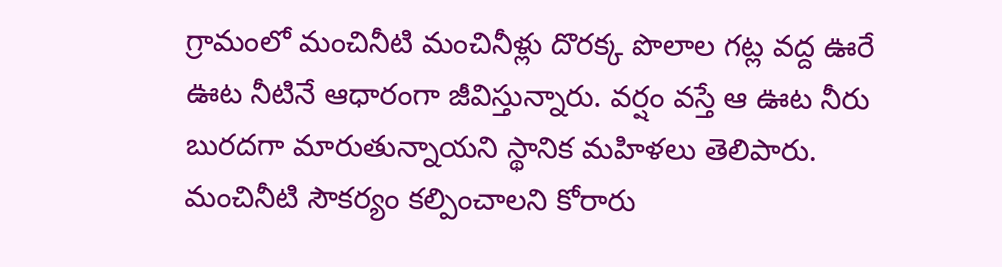గ్రామంలో మంచినీటి మంచినీళ్లు దొరక్క పొలాల గట్ల వద్ద ఊరే ఊట నీటినే ఆధారంగా జీవిస్తున్నారు. వర్షం వస్తే ఆ ఊట నీరు బురదగా మారుతున్నాయని స్థానిక మహిళలు తెలిపారు. మంచినీటి సౌకర్యం కల్పించాలని కోరారు